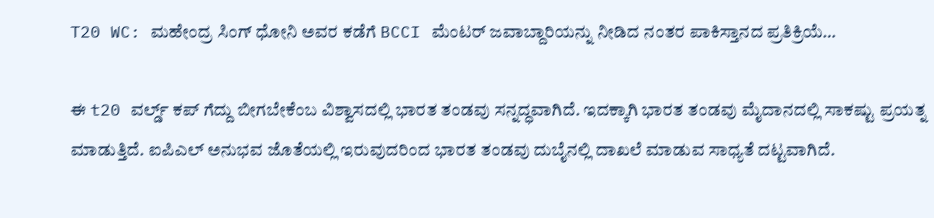T20 WC: ಮಹೇಂದ್ರ ಸಿಂಗ್ ಧೋನಿ ಅವರ ಕಡೆಗೆ BCCI ಮೆಂಟರ್ ಜವಾಬ್ದಾರಿಯನ್ನು ನೀಡಿದ ನಂತರ ಪಾಕಿಸ್ತಾನದ ಪ್ರತಿಕ್ರಿಯೆ…

ಈ t20 ವರ್ಲ್ಡ್ ಕಪ್ ಗೆದ್ದು ಬೀಗಬೇಕೆಂಬ ವಿಶ್ವಾಸದಲ್ಲಿ ಭಾರತ ತಂಡವು ಸನ್ನದ್ಧವಾಗಿದೆ. ಇದಕ್ಕಾಗಿ ಭಾರತ ತಂಡವು ಮೈದಾನದಲ್ಲಿ ಸಾಕಷ್ಟು ಪ್ರಯತ್ನ ಮಾಡುತ್ತಿದೆ. ಐಪಿಎಲ್ ಅನುಭವ ಜೊತೆಯಲ್ಲಿ ಇರುವುದರಿಂದ ಭಾರತ ತಂಡವು ದುಬೈನಲ್ಲಿ ದಾಖಲೆ ಮಾಡುವ ಸಾಧ್ಯತೆ ದಟ್ಟವಾಗಿದೆ.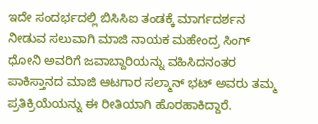ಇದೇ ಸಂದರ್ಭದಲ್ಲಿ ಬಿಸಿಸಿಐ ತಂಡಕ್ಕೆ ಮಾರ್ಗದರ್ಶನ ನೀಡುವ ಸಲುವಾಗಿ ಮಾಜಿ ನಾಯಕ ಮಹೇಂದ್ರ ಸಿಂಗ್ ಧೋನಿ ಅವರಿಗೆ ಜವಾಬ್ದಾರಿಯನ್ನು ವಹಿಸಿದನಂತರ ಪಾಕಿಸ್ತಾನದ ಮಾಜಿ ಆಟಗಾರ ಸಲ್ಮಾನ್ ಭಟ್ ಅವರು ತಮ್ಮ ಪ್ರತಿಕ್ರಿಯೆಯನ್ನು ಈ ರೀತಿಯಾಗಿ ಹೊರಹಾಕಿದ್ದಾರೆ.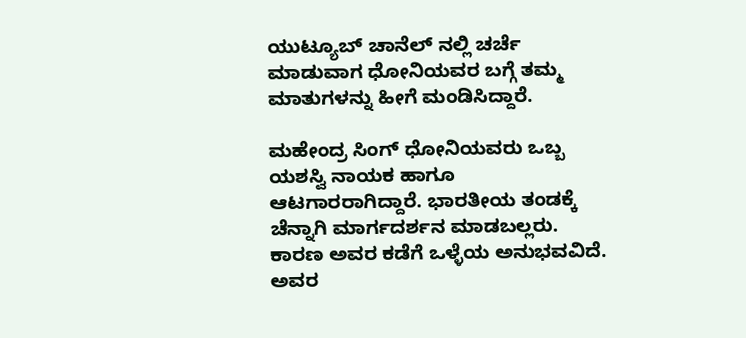ಯುಟ್ಯೂಬ್ ಚಾನೆಲ್ ನಲ್ಲಿ ಚರ್ಚೆ ಮಾಡುವಾಗ ಧೋನಿಯವರ ಬಗ್ಗೆ ತಮ್ಮ ಮಾತುಗಳನ್ನು ಹೀಗೆ ಮಂಡಿಸಿದ್ದಾರೆ.

ಮಹೇಂದ್ರ ಸಿಂಗ್ ಧೋನಿಯವರು ಒಬ್ಬ ಯಶಸ್ವಿ ನಾಯಕ ಹಾಗೂ ಆಟಗಾರರಾಗಿದ್ದಾರೆ. ಭಾರತೀಯ ತಂಡಕ್ಕೆ ಚೆನ್ನಾಗಿ ಮಾರ್ಗದರ್ಶನ ಮಾಡಬಲ್ಲರು. ಕಾರಣ ಅವರ ಕಡೆಗೆ ಒಳ್ಳೆಯ ಅನುಭವವಿದೆ. ಅವರ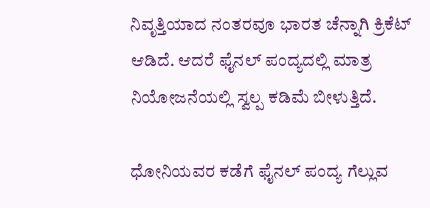ನಿವೃತ್ತಿಯಾದ ನಂತರವೂ ಭಾರತ ಚೆನ್ನಾಗಿ ಕ್ರಿಕೆಟ್ ಆಡಿದೆ. ಆದರೆ ಫೈನಲ್ ಪಂದ್ಯದಲ್ಲಿ ಮಾತ್ರ ನಿಯೋಜನೆಯಲ್ಲಿ ಸ್ವಲ್ಪ ಕಡಿಮೆ ಬೀಳುತ್ತಿದೆ.

ಧೋನಿಯವರ ಕಡೆಗೆ ಫೈನಲ್ ಪಂದ್ಯ ಗೆಲ್ಲುವ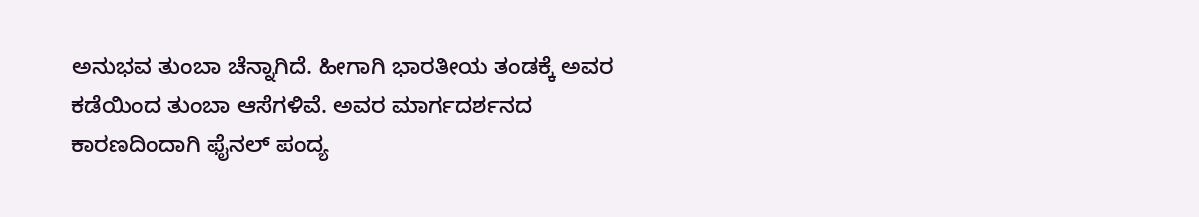ಅನುಭವ ತುಂಬಾ ಚೆನ್ನಾಗಿದೆ. ಹೀಗಾಗಿ ಭಾರತೀಯ ತಂಡಕ್ಕೆ ಅವರ ಕಡೆಯಿಂದ ತುಂಬಾ ಆಸೆಗಳಿವೆ. ಅವರ ಮಾರ್ಗದರ್ಶನದ ಕಾರಣದಿಂದಾಗಿ ಫೈನಲ್ ಪಂದ್ಯ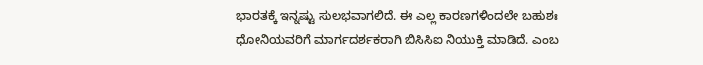ಭಾರತಕ್ಕೆ ಇನ್ನಷ್ಟು ಸುಲಭವಾಗಲಿದೆ. ಈ ಎಲ್ಲ ಕಾರಣಗಳಿಂದಲೇ ಬಹುಶಃ ಧೋನಿಯವರಿಗೆ ಮಾರ್ಗದರ್ಶಕರಾಗಿ ಬಿಸಿಸಿಐ ನಿಯುಕ್ತಿ ಮಾಡಿದೆ. ಎಂಬ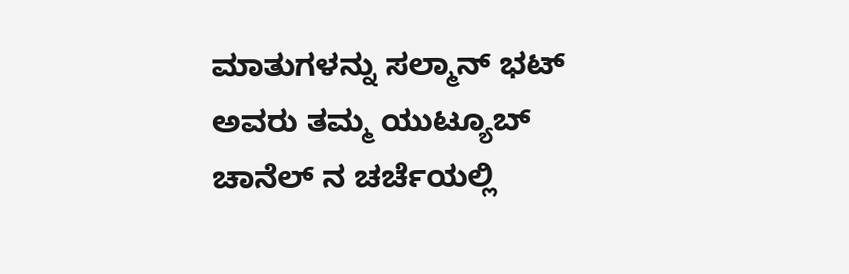ಮಾತುಗಳನ್ನು ಸಲ್ಮಾನ್ ಭಟ್ ಅವರು ತಮ್ಮ ಯುಟ್ಯೂಬ್ ಚಾನೆಲ್ ನ ಚರ್ಚೆಯಲ್ಲಿ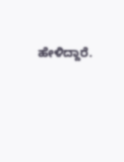ಹೇಳಿದ್ದಾರೆ.